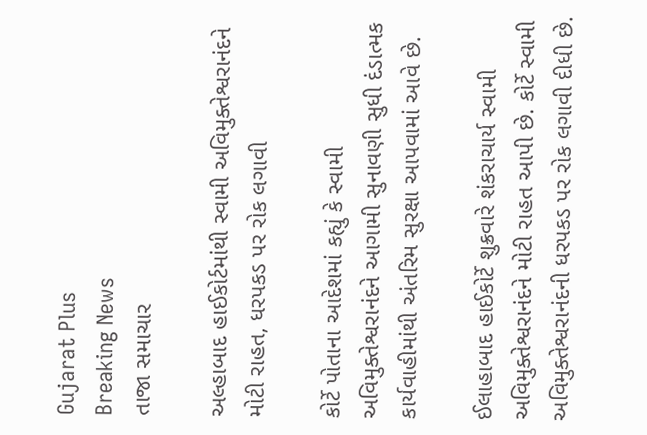Gujarat Plus
Breaking News
તાજા સમાચાર

અલ્હાબાદ હાઈકોર્ટમાંથી સ્વામી અવિમુક્તેશ્વરાનંદને મોટી રાહત, ધરપકડ પર રોક લગાવી

કોર્ટે પોતાના આદેશમાં કહ્યું કે સ્વામી અવિમુક્તેશ્વરાનંદને આગામી સુનાવણી સુધી દંડાત્મક કાર્યવાહીમાંથી અંતરિમ સુરક્ષા આપવામાં આવે છે.

ઈલાહાબાદ હાઈકોર્ટે શુક્રવારે શંકરાચાર્ય સ્વામી અવિમુક્તેશ્વરાનંદને મોટી રાહત આપી છે. કોર્ટે સ્વામી અવિમુક્તેશ્વરાનંદની ધરપકડ પર રોક લગાવી દીધી છે.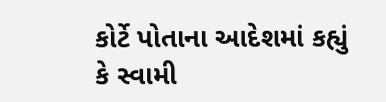કોર્ટે પોતાના આદેશમાં કહ્યું કે સ્વામી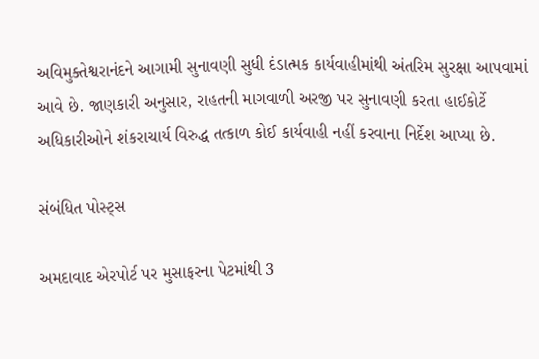અવિમુક્તેશ્વરાનંદને આગામી સુનાવણી સુધી દંડાત્મક કાર્યવાહીમાંથી અંતરિમ સુરક્ષા આપવામાં આવે છે. જાણકારી અનુસાર, રાહતની માગવાળી અરજી પર સુનાવણી કરતા હાઈકોર્ટે અધિકારીઓને શંકરાચાર્ય વિરુદ્ધ તત્કાળ કોઈ કાર્યવાહી નહીં કરવાના નિર્દેશ આપ્યા છે.

સંબંધિત પોસ્ટ્સ

અમદાવાદ એરપોર્ટ પર મુસાફરના પેટમાંથી 3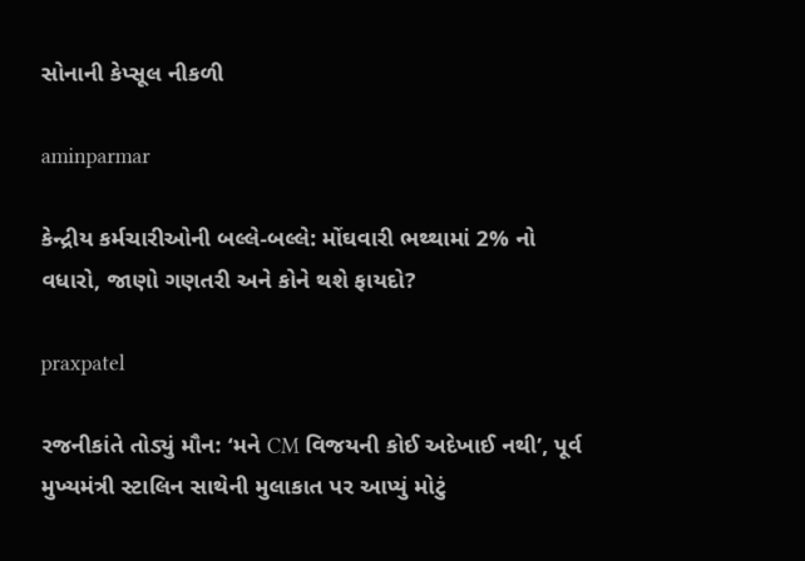સોનાની કેપ્સૂલ નીકળી

aminparmar

કેન્દ્રીય કર્મચારીઓની બલ્લે-બલ્લે: મોંઘવારી ભથ્થામાં 2% નો વધારો, જાણો ગણતરી અને કોને થશે ફાયદો?

praxpatel

રજનીકાંતે તોડ્યું મૌન: ‘મને CM વિજયની કોઈ અદેખાઈ નથી’, પૂર્વ મુખ્યમંત્રી સ્ટાલિન સાથેની મુલાકાત પર આપ્યું મોટું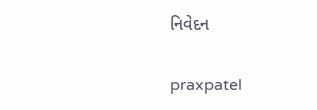નિવેદન

praxpatel